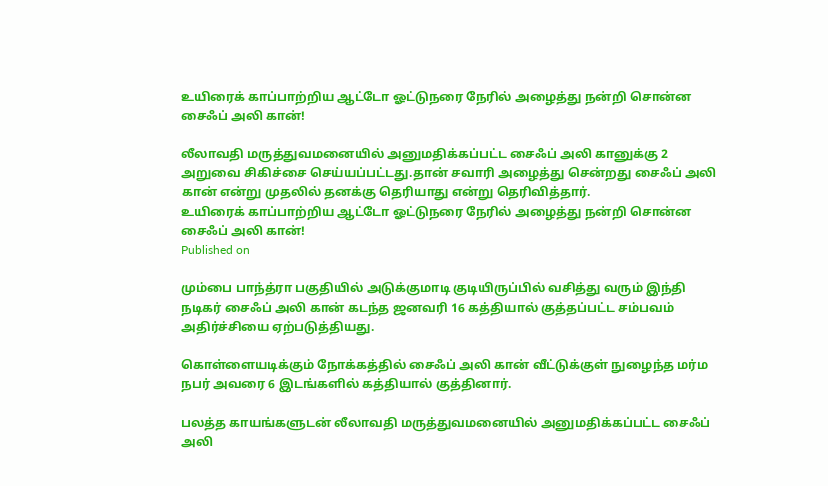உயிரைக் காப்பாற்றிய ஆட்டோ ஓட்டுநரை நேரில் அழைத்து நன்றி சொன்ன சைஃப் அலி கான்!

லீலாவதி மருத்துவமனையில் அனுமதிக்கப்பட்ட சைஃப் அலி கானுக்கு 2 அறுவை சிகிச்சை செய்யப்பட்டது.தான் சவாரி அழைத்து சென்றது சைஃப் அலி கான் என்று முதலில் தனக்கு தெரியாது என்று தெரிவித்தார்.
உயிரைக் காப்பாற்றிய ஆட்டோ ஓட்டுநரை நேரில் அழைத்து நன்றி சொன்ன சைஃப் அலி கான்!
Published on

மும்பை பாந்த்ரா பகுதியில் அடுக்குமாடி குடியிருப்பில் வசித்து வரும் இந்தி நடிகர் சைஃப் அலி கான் கடந்த ஜனவரி 16 கத்தியால் குத்தப்பட்ட சம்பவம் அதிர்ச்சியை ஏற்படுத்தியது.

கொள்ளையடிக்கும் நோக்கத்தில் சைஃப் அலி கான் வீட்டுக்குள் நுழைந்த மர்ம நபர் அவரை 6 இடங்களில் கத்தியால் குத்தினார்.

பலத்த காயங்களுடன் லீலாவதி மருத்துவமனையில் அனுமதிக்கப்பட்ட சைஃப் அலி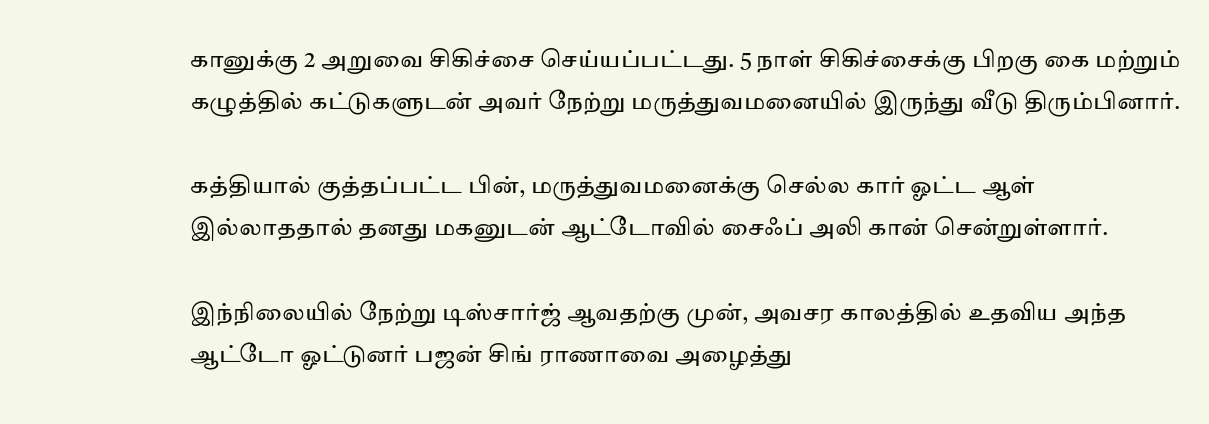கானுக்கு 2 அறுவை சிகிச்சை செய்யப்பட்டது. 5 நாள் சிகிச்சைக்கு பிறகு கை மற்றும் கழுத்தில் கட்டுகளுடன் அவர் நேற்று மருத்துவமனையில் இருந்து வீடு திரும்பினார்.

கத்தியால் குத்தப்பட்ட பின், மருத்துவமனைக்கு செல்ல கார் ஓட்ட ஆள் இல்லாததால் தனது மகனுடன் ஆட்டோவில் சைஃப் அலி கான் சென்றுள்ளார்.

இந்நிலையில் நேற்று டிஸ்சார்ஜ் ஆவதற்கு முன், அவசர காலத்தில் உதவிய அந்த ஆட்டோ ஓட்டுனர் பஜன் சிங் ராணாவை அழைத்து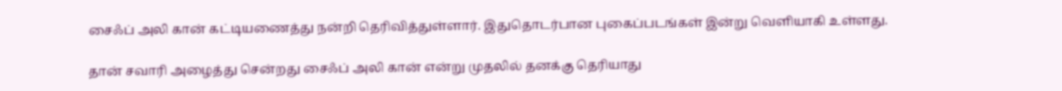சைஃப் அலி கான் கட்டியணைத்து நன்றி தெரிவித்துள்ளார். இதுதொடர்பான புகைப்படங்கள் இன்று வெளியாகி உள்ளது.

தான் சவாரி அழைத்து சென்றது சைஃப் அலி கான் என்று முதலில் தனக்கு தெரியாது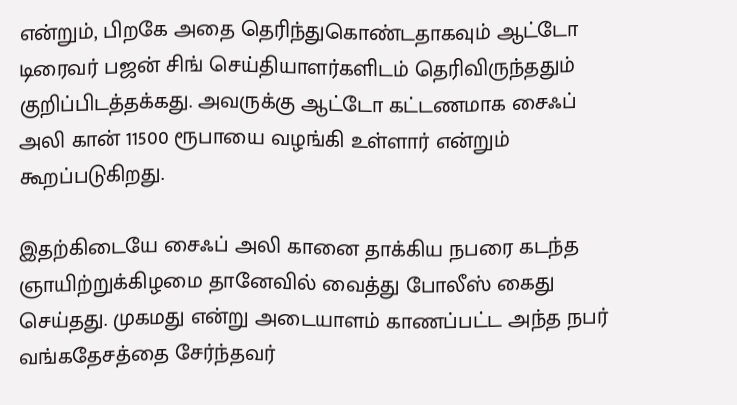என்றும், பிறகே அதை தெரிந்துகொண்டதாகவும் ஆட்டோ டிரைவர் பஜன் சிங் செய்தியாளர்களிடம் தெரிவிருந்ததும் குறிப்பிடத்தக்கது. அவருக்கு ஆட்டோ கட்டணமாக சைஃப் அலி கான் 11500 ரூபாயை வழங்கி உள்ளார் என்றும் கூறப்படுகிறது.

இதற்கிடையே சைஃப் அலி கானை தாக்கிய நபரை கடந்த ஞாயிற்றுக்கிழமை தானேவில் வைத்து போலீஸ் கைது செய்தது. முகமது என்று அடையாளம் காணப்பட்ட அந்த நபர் வங்கதேசத்தை சேர்ந்தவர்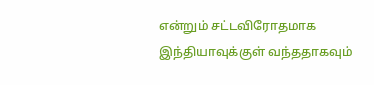என்றும் சட்டவிரோதமாக இந்தியாவுக்குள் வந்ததாகவும்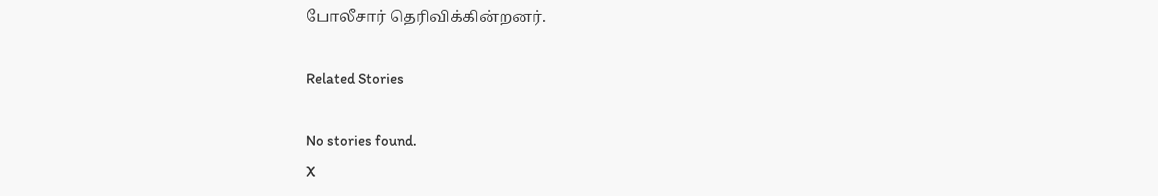போலீசார் தெரிவிக்கின்றனர்.

Related Stories

No stories found.
X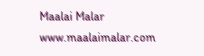Maalai Malar
www.maalaimalar.com